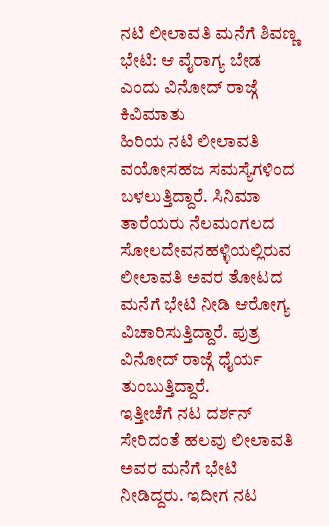ನಟಿ ಲೀಲಾವತಿ ಮನೆಗೆ ಶಿವಣ್ಣ ಭೇಟಿ: ಆ ವೈರಾಗ್ಯ ಬೇಡ ಎಂದು ವಿನೋದ್ ರಾಜ್ಗೆ ಕಿವಿಮಾತು
ಹಿರಿಯ ನಟಿ ಲೀಲಾವತಿ ವಯೋಸಹಜ ಸಮಸ್ಯೆಗಳಿಂದ ಬಳಲುತ್ತಿದ್ದಾರೆ. ಸಿನಿಮಾ ತಾರೆಯರು ನೆಲಮಂಗಲದ ಸೋಲದೇವನಹಳ್ಳಿಯಲ್ಲಿರುವ ಲೀಲಾವತಿ ಅವರ ತೋಟದ ಮನೆಗೆ ಭೇಟಿ ನೀಡಿ ಆರೋಗ್ಯ ವಿಚಾರಿಸುತ್ತಿದ್ದಾರೆ. ಪುತ್ರ ವಿನೋದ್ ರಾಜ್ಗೆ ಧೈರ್ಯ ತುಂಬುತ್ತಿದ್ದಾರೆ.
ಇತ್ತೀಚೆಗೆ ನಟ ದರ್ಶನ್ ಸೇರಿದಂತೆ ಹಲವು ಲೀಲಾವತಿ ಅವರ ಮನೆಗೆ ಭೇಟಿ ನೀಡಿದ್ದರು. ಇದೀಗ ನಟ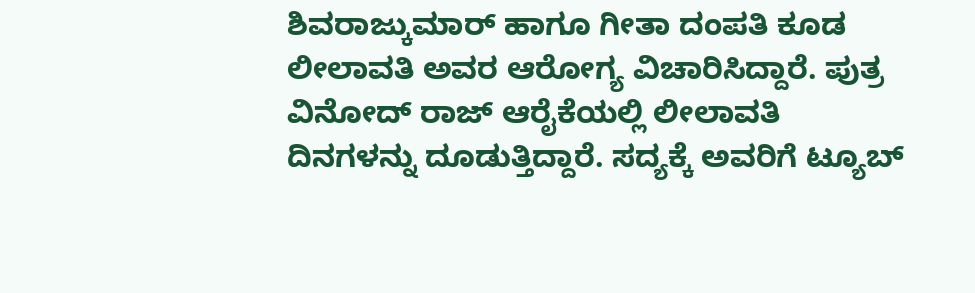ಶಿವರಾಜ್ಕುಮಾರ್ ಹಾಗೂ ಗೀತಾ ದಂಪತಿ ಕೂಡ ಲೀಲಾವತಿ ಅವರ ಆರೋಗ್ಯ ವಿಚಾರಿಸಿದ್ದಾರೆ. ಪುತ್ರ ವಿನೋದ್ ರಾಜ್ ಆರೈಕೆಯಲ್ಲಿ ಲೀಲಾವತಿ ದಿನಗಳನ್ನು ದೂಡುತ್ತಿದ್ದಾರೆ. ಸದ್ಯಕ್ಕೆ ಅವರಿಗೆ ಟ್ಯೂಬ್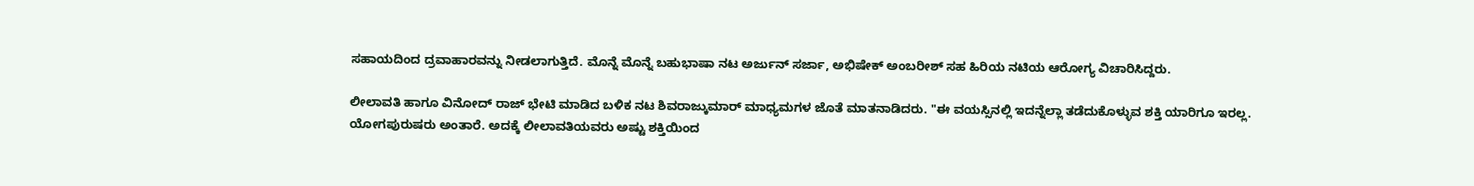ಸಹಾಯದಿಂದ ದ್ರವಾಹಾರವನ್ನು ನೀಡಲಾಗುತ್ತಿದೆ. ಮೊನ್ನೆ ಮೊನ್ನೆ ಬಹುಭಾಷಾ ನಟ ಅರ್ಜುನ್ ಸರ್ಜಾ, ಅಭಿಷೇಕ್ ಅಂಬರೀಶ್ ಸಹ ಹಿರಿಯ ನಟಿಯ ಆರೋಗ್ಯ ವಿಚಾರಿಸಿದ್ದರು.

ಲೀಲಾವತಿ ಹಾಗೂ ವಿನೋದ್ ರಾಜ್ ಭೇಟಿ ಮಾಡಿದ ಬಳಿಕ ನಟ ಶಿವರಾಜ್ಕುಮಾರ್ ಮಾಧ್ಯಮಗಳ ಜೊತೆ ಮಾತನಾಡಿದರು. "ಈ ವಯಸ್ಸಿನಲ್ಲಿ ಇದನ್ನೆಲ್ಲಾ ತಡೆದುಕೊಳ್ಳುವ ಶಕ್ತಿ ಯಾರಿಗೂ ಇರಲ್ಲ. ಯೋಗಪುರುಷರು ಅಂತಾರೆ. ಅದಕ್ಕೆ ಲೀಲಾವತಿಯವರು ಅಷ್ಟು ಶಕ್ತಿಯಿಂದ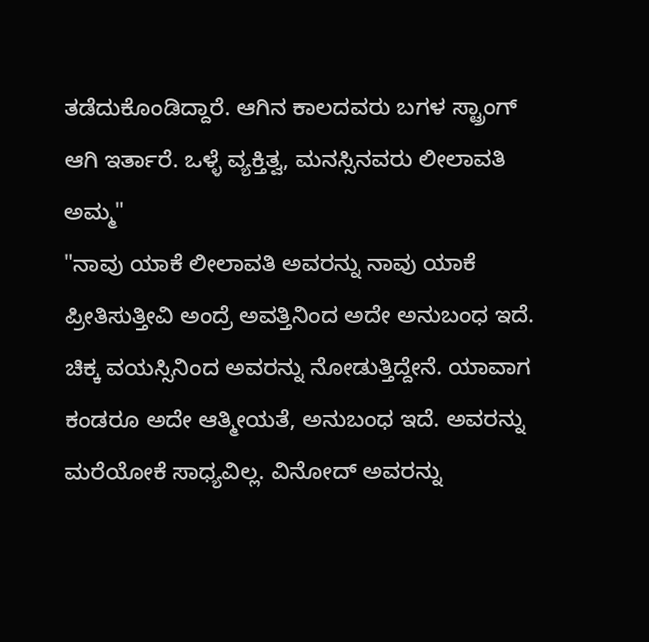ತಡೆದುಕೊಂಡಿದ್ದಾರೆ. ಆಗಿನ ಕಾಲದವರು ಬಗಳ ಸ್ಟ್ರಾಂಗ್ ಆಗಿ ಇರ್ತಾರೆ. ಒಳ್ಳೆ ವ್ಯಕ್ತಿತ್ವ, ಮನಸ್ಸಿನವರು ಲೀಲಾವತಿ ಅಮ್ಮ"
"ನಾವು ಯಾಕೆ ಲೀಲಾವತಿ ಅವರನ್ನು ನಾವು ಯಾಕೆ ಪ್ರೀತಿಸುತ್ತೀವಿ ಅಂದ್ರೆ ಅವತ್ತಿನಿಂದ ಅದೇ ಅನುಬಂಧ ಇದೆ. ಚಿಕ್ಕ ವಯಸ್ಸಿನಿಂದ ಅವರನ್ನು ನೋಡುತ್ತಿದ್ದೇನೆ. ಯಾವಾಗ ಕಂಡರೂ ಅದೇ ಆತ್ಮೀಯತೆ, ಅನುಬಂಧ ಇದೆ. ಅವರನ್ನು ಮರೆಯೋಕೆ ಸಾಧ್ಯವಿಲ್ಲ. ವಿನೋದ್ ಅವರನ್ನು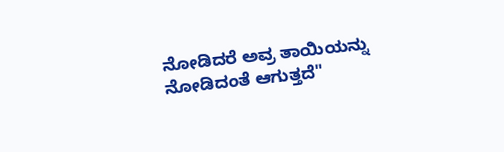ನೋಡಿದರೆ ಅವ್ರ ತಾಯಿಯನ್ನು ನೋಡಿದಂತೆ ಆಗುತ್ತದೆ"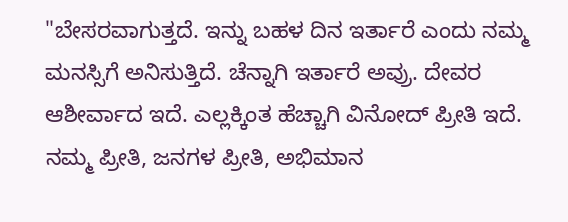"ಬೇಸರವಾಗುತ್ತದೆ. ಇನ್ನು ಬಹಳ ದಿನ ಇರ್ತಾರೆ ಎಂದು ನಮ್ಮ ಮನಸ್ಸಿಗೆ ಅನಿಸುತ್ತಿದೆ. ಚೆನ್ನಾಗಿ ಇರ್ತಾರೆ ಅವ್ರು. ದೇವರ ಆಶೀರ್ವಾದ ಇದೆ. ಎಲ್ಲಕ್ಕಿಂತ ಹೆಚ್ಚಾಗಿ ವಿನೋದ್ ಪ್ರೀತಿ ಇದೆ. ನಮ್ಮ ಪ್ರೀತಿ, ಜನಗಳ ಪ್ರೀತಿ, ಅಭಿಮಾನ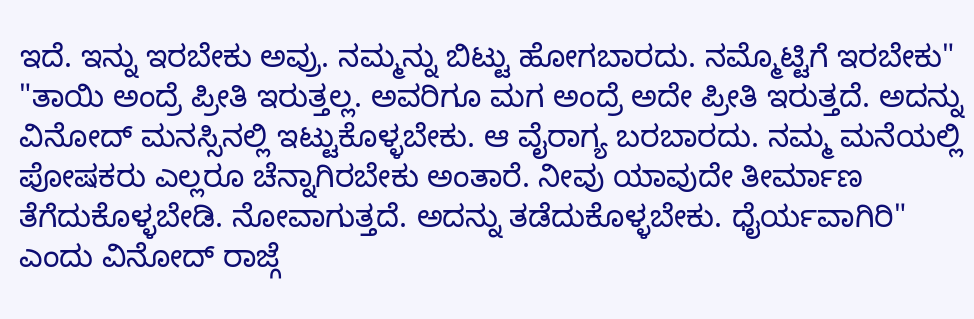ಇದೆ. ಇನ್ನು ಇರಬೇಕು ಅವ್ರು. ನಮ್ಮನ್ನು ಬಿಟ್ಟು ಹೋಗಬಾರದು. ನಮ್ಮೊಟ್ಟಿಗೆ ಇರಬೇಕು"
"ತಾಯಿ ಅಂದ್ರೆ ಪ್ರೀತಿ ಇರುತ್ತಲ್ಲ. ಅವರಿಗೂ ಮಗ ಅಂದ್ರೆ ಅದೇ ಪ್ರೀತಿ ಇರುತ್ತದೆ. ಅದನ್ನು ವಿನೋದ್ ಮನಸ್ಸಿನಲ್ಲಿ ಇಟ್ಟುಕೊಳ್ಳಬೇಕು. ಆ ವೈರಾಗ್ಯ ಬರಬಾರದು. ನಮ್ಮ ಮನೆಯಲ್ಲಿ ಪೋಷಕರು ಎಲ್ಲರೂ ಚೆನ್ನಾಗಿರಬೇಕು ಅಂತಾರೆ. ನೀವು ಯಾವುದೇ ತೀರ್ಮಾಣ ತೆಗೆದುಕೊಳ್ಳಬೇಡಿ. ನೋವಾಗುತ್ತದೆ. ಅದನ್ನು ತಡೆದುಕೊಳ್ಳಬೇಕು. ಧೈರ್ಯವಾಗಿರಿ" ಎಂದು ವಿನೋದ್ ರಾಜ್ಗೆ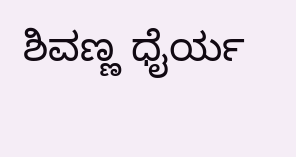ಶಿವಣ್ಣ ಧೈರ್ಯ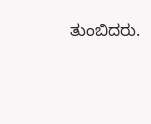ತುಂಬಿದರು.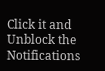Click it and Unblock the Notifications